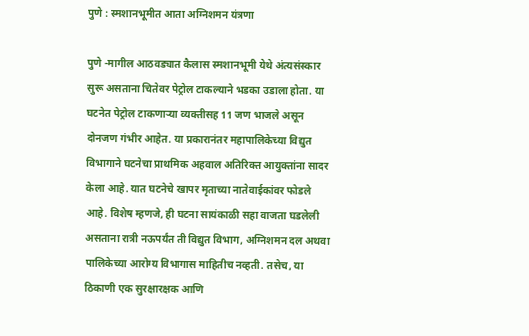पुणे : स्मशानभूमीत आता अग्निशमन यंत्रणा

पुणे -मागील आठवड्यात कैलास स्मशानभूमी येथे अंत्यसंस्कार सुरू असताना चितेवर पेट्रोल टाकल्याने भडका उडाला होता. या घटनेत पेट्रोल टाकणाऱ्या व्यक्तीसह 11 जण भाजले असून दोनजण गंभीर आहेत. या प्रकारानंतर महापालिकेच्या विद्युत विभागाने घटनेचा प्राथमिक अहवाल अतिरिक्त आयुक्तांना सादर केला आहे. यात घटनेचे खापर मृताच्या नातेवाईकांवर फोडले आहे. विशेष म्हणजे, ही घटना सायंकाळी सहा वाजता घडलेली असताना रात्री नऊपर्यंत ती विद्युत विभाग, अग्निशमन दल अथवा पालिकेच्या आरोग्य विभागास माहितीच नव्हती. तसेच, या ठिकाणी एक सुरक्षारक्षक आणि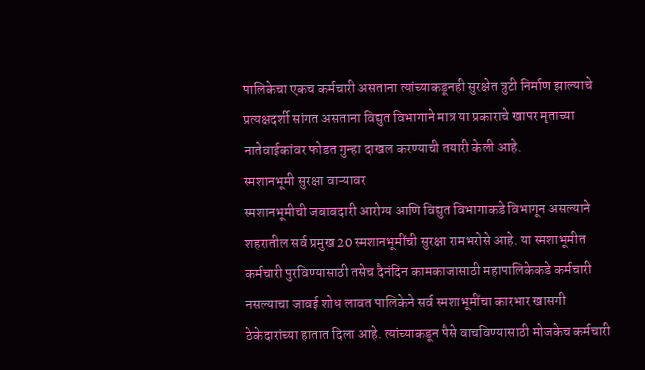पालिकेचा एकच कर्मचारी असताना त्यांच्याकडूनही सुरक्षेत त्रुटी निर्माण झाल्याचे प्रत्यक्षदर्शी सांगत असताना विद्युत विभागाने मात्र या प्रकाराचे खापर मृताच्या नातेवाईकांवर फोडत गुन्हा दाखल करण्याची तयारी केली आहे.
स्मशानभूमी सुरक्षा वाऱ्यावर
स्मशानभूमीची जबाबदारी आरोग्य आणि विद्युत विभागाकडे विभागून असल्याने शहरातील सर्व प्रमुख 20 स्मशानभूमींची सुरक्षा रामभरोसे आहे. या स्मशाभूमीत कर्मचारी पुरविण्यासाठी तसेच दैनंदिन कामकाजासाठी महापालिकेकडे कर्मचारी नसल्याचा जावई शोध लावत पालिकेने सर्व स्मशाभूमींचा कारभार खासगी ठेकेदारांच्या हातात दिला आहे. त्यांच्याकडून पैसे वाचविण्यासाठी मोजकेच कर्मचारी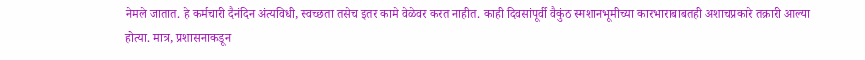नेमले जातात. हे कर्मचारी दैनंदिन अंत्यविधी, स्वच्छता तसेच इतर कामे वेळेवर करत नाहीत. काही दिवसांपूर्वी वैकुंठ स्मशानभूमीच्या कारभाराबाबतही अशाचप्रकारे तक्रारी आल्या होत्या. मात्र, प्रशासनाकडून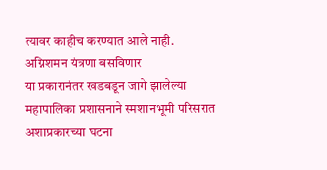त्यावर काहीच करण्यात आले नाही.
अग्निशमन यंत्रणा बसविणार
या प्रकारानंतर खडबडून जागे झालेल्या महापालिका प्रशासनाने स्मशानभूमी परिसरात अशाप्रकारच्या घटना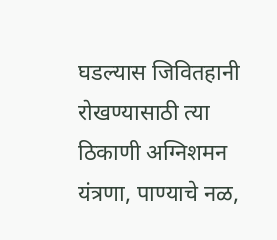घडल्यास जिवितहानी रोखण्यासाठी त्या ठिकाणी अग्निशमन यंत्रणा, पाण्याचे नळ,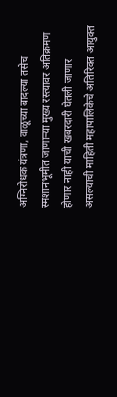अग्निरोधक यंत्रणा, वाळूच्या बादल्या तसेच स्मशानभूमीत जाणाऱ्या मुख्य रस्त्यावर अतिक्रमण होणार नाही याची खबरदारी घेतली जाणार असल्याची माहिती महापालिकेचे अतिरिक्त आयुक्त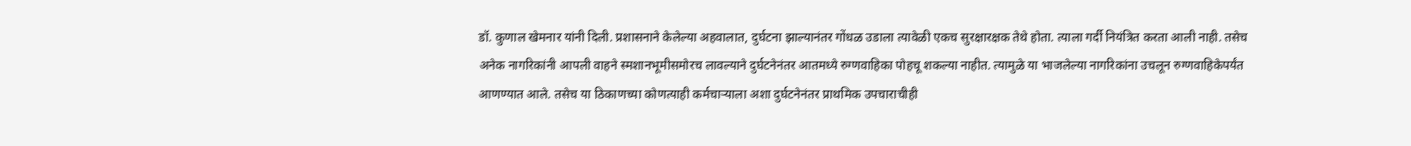डॉ. कुणाल खेमनार यांनी दिली. प्रशासनाने केलेल्या अहवालात, दुर्घटना झाल्यानंतर गोंधळ उडाला त्यावेळी एकच सुरक्षारक्षक तेथे होता. त्याला गर्दी नियंत्रित करता आली नाही. तसेच अनेक नागरिकांनी आपली वाहने स्मशानभूमीसमोरच लावल्याने दुर्घटनेनंतर आतमध्ये रुग्णवाहिका पोहचू शकल्या नाहीत. त्यामुळे या भाजलेल्या नागरिकांना उचलून रुग्णवाहिकेपर्यंत आणण्यात आले. तसेच या ठिकाणच्या कोणत्याही कर्मचाऱ्याला अशा दुर्घटनेनंतर प्राथमिक उपचाराचीही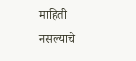माहिती नसल्याचे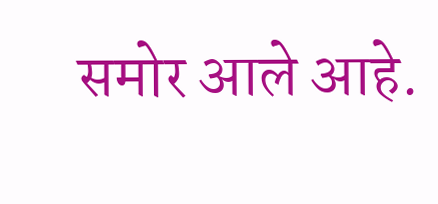समोर आले आहे.